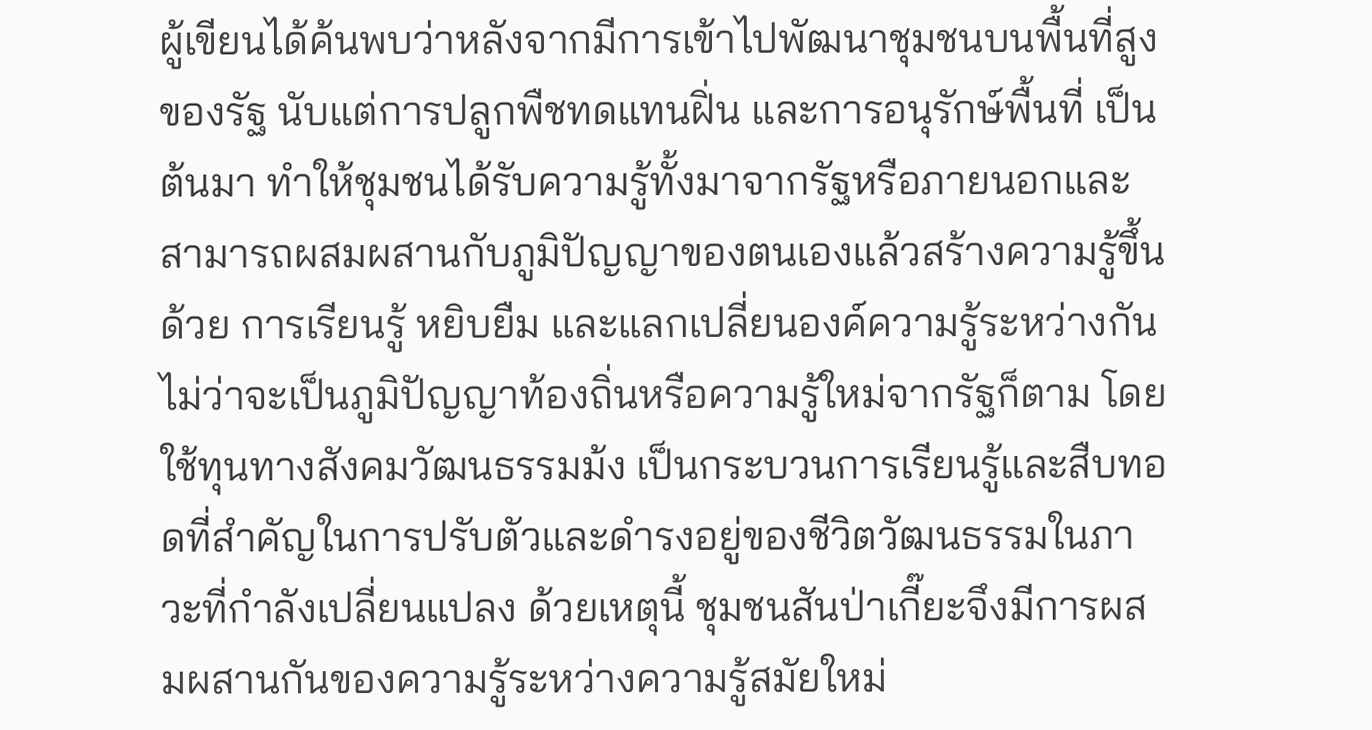ผู้เขียนได้ค้นพบว่าหลังจากมีการเข้าไปพัฒนาชุมชนบนพื้นที่สูงของรัฐ นับแต่การปลูกพืชทดแทนฝิ่น และการอนุรักษ์พื้นที่ เป็นต้นมา ทำให้ชุมชนได้รับความรู้ทั้งมาจากรัฐหรือภายนอกและสามารถผสมผสานกับภูมิปัญญาของตนเองแล้วสร้างความรู้ขึ้นด้วย การเรียนรู้ หยิบยืม และแลกเปลี่ยนองค์ความรู้ระหว่างกัน ไม่ว่าจะเป็นภูมิปัญญาท้องถิ่นหรือความรู้ใหม่จากรัฐก็ตาม โดยใช้ทุนทางสังคมวัฒนธรรมม้ง เป็นกระบวนการเรียนรู้และสืบทอดที่สำคัญในการปรับตัวและดำรงอยู่ของชีวิตวัฒนธรรมในภาวะที่กำลังเปลี่ยนแปลง ด้วยเหตุนี้ ชุมชนสันป่าเกี๊ยะจึงมีการผสมผสานกันของความรู้ระหว่างความรู้สมัยใหม่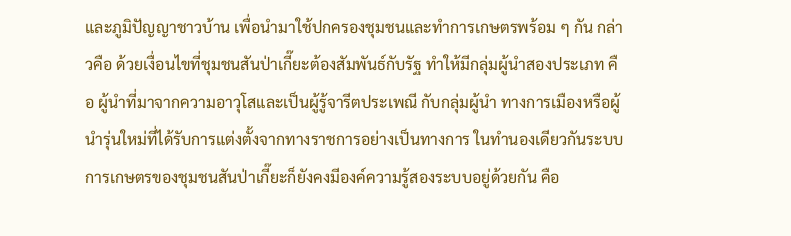และภูมิปัญญาชาวบ้าน เพื่อนำมาใช้ปกครองชุมชนและทำการเกษตรพร้อม ๆ กัน กล่าวคือ ด้วยเงื่อนไขที่ชุมชนสันป่าเกี๊ยะต้องสัมพันธ์กับรัฐ ทำให้มีกลุ่มผู้นำสองประเภท คือ ผู้นำที่มาจากความอาวุโสและเป็นผู้รู้จารีตประเพณี กับกลุ่มผู้นำ ทางการเมืองหรือผู้นำรุ่นใหม่ที่ได้รับการแต่งตั้งจากทางราชการอย่างเป็นทางการ ในทำนองเดียวกันระบบการเกษตรของชุมชนสันป่าเกี๊ยะก็ยังคงมีองค์ความรู้สองระบบอยู่ด้วยกัน คือ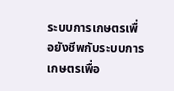ระบบการเกษตรเพื่อยังชีพกับระบบการเกษตรเพื่อ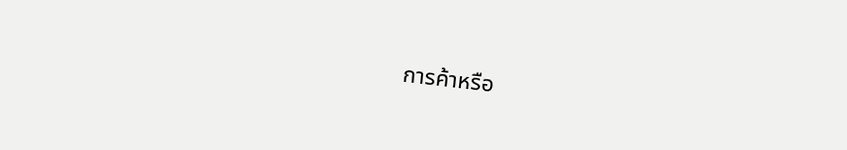การค้าหรือ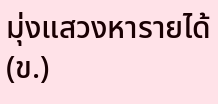มุ่งแสวงหารายได้ (ข.)